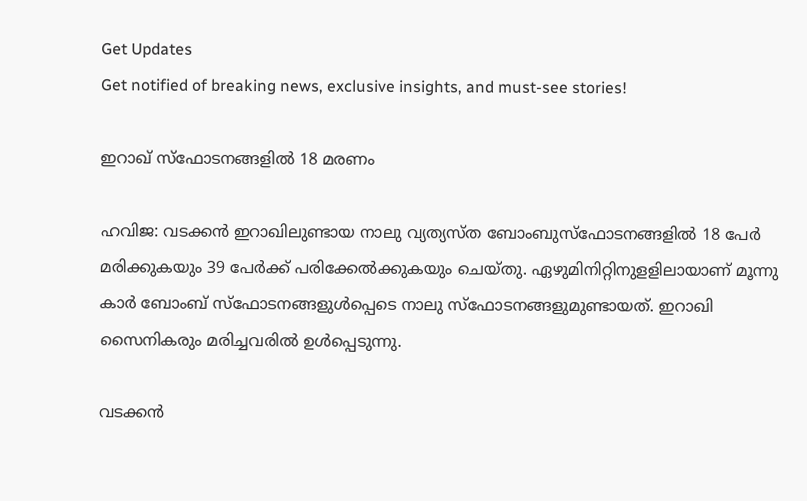Get Updates
Get notified of breaking news, exclusive insights, and must-see stories!

ഇറാഖ് സ്ഫോടനങ്ങളില്‍ 18 മരണം

ഹവിജ: വടക്കന്‍ ഇറാഖിലുണ്ടായ നാലു വ്യത്യസ്ത ബോംബുസ്ഫോടനങ്ങളില്‍ 18 പേര്‍ മരിക്കുകയും 39 പേര്‍ക്ക് പരിക്കേല്‍ക്കുകയും ചെയ്തു. ഏഴുമിനിറ്റിനുളളിലായാണ് മൂന്നു കാര്‍ ബോംബ് സ്ഫോടനങ്ങളുള്‍പ്പെടെ നാലു സ്ഫോടനങ്ങളുമുണ്ടായത്. ഇറാഖി സൈനികരും മരിച്ചവരില്‍ ഉള്‍പ്പെടുന്നു.

വടക്കന്‍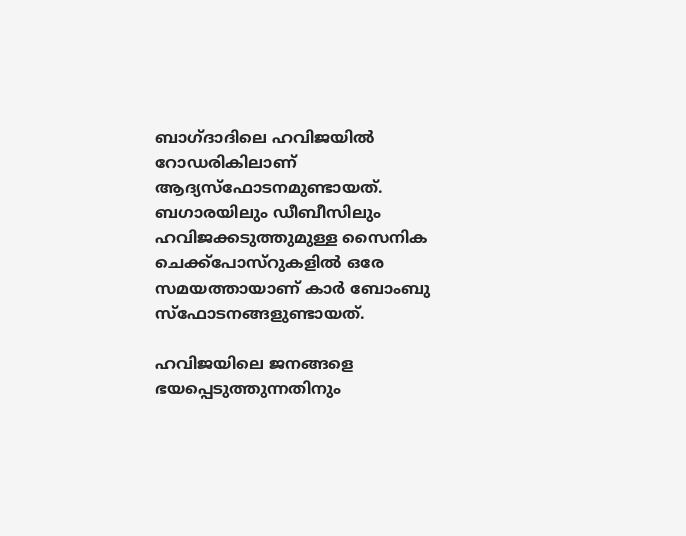ബാഗ്ദാദിലെ ഹവിജയില്‍ റോഡരികിലാണ് ആദ്യസ്ഫോടനമുണ്ടായത്. ബഗാരയിലും ഡീബീസിലും ഹവിജക്കടുത്തുമുള്ള സൈനിക ചെക്ക്പോസ്റുകളില്‍ ഒരേ സമയത്തായാണ് കാര്‍ ബോംബു സ്ഫോടനങ്ങളുണ്ടായത്.

ഹവിജയിലെ ജനങ്ങളെ ഭയപ്പെടുത്തുന്നതിനും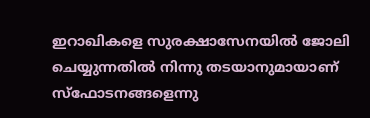ഇറാഖികളെ സുരക്ഷാസേനയില്‍ ജോലി ചെയ്യുന്നതില്‍ നിന്നു തടയാനുമായാണ് സ്ഫോടനങ്ങളെന്നു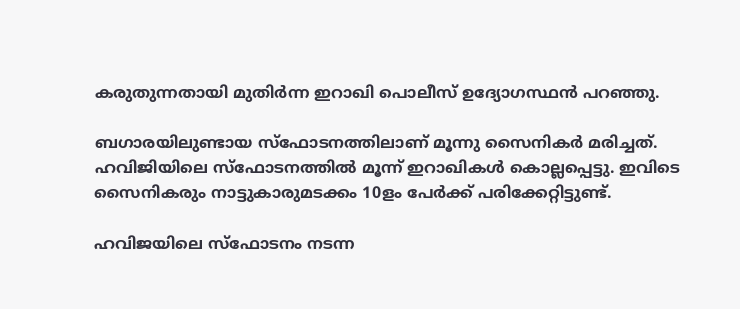കരുതുന്നതായി മുതിര്‍ന്ന ഇറാഖി പൊലീസ് ഉദ്യോഗസ്ഥന്‍ പറഞ്ഞു.

ബഗാരയിലുണ്ടായ സ്ഫോടനത്തിലാണ് മൂന്നു സൈനികര്‍ മരിച്ചത്. ഹവിജിയിലെ സ്ഫോടനത്തില്‍ മൂന്ന് ഇറാഖികള്‍ കൊല്ലപ്പെട്ടു. ഇവിടെ സൈനികരും നാട്ടുകാരുമടക്കം 10ളം പേര്‍ക്ക് പരിക്കേറ്റിട്ടുണ്ട്.

ഹവിജയിലെ സ്ഫോടനം നടന്ന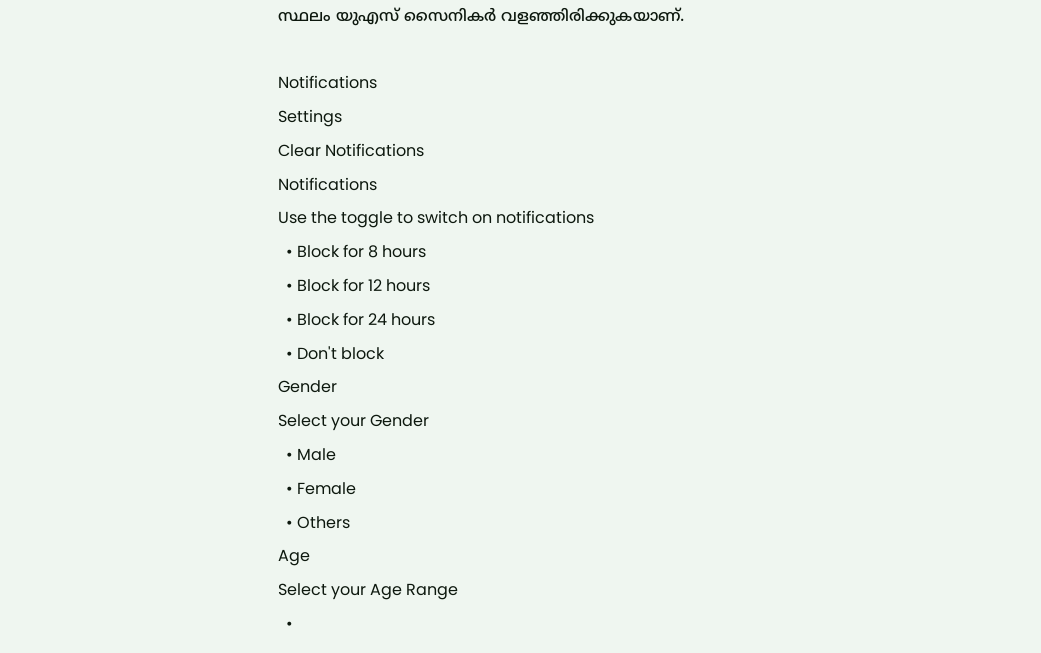സ്ഥലം യുഎസ് സൈനികര്‍ വളഞ്ഞിരിക്കുകയാണ്.

Notifications
Settings
Clear Notifications
Notifications
Use the toggle to switch on notifications
  • Block for 8 hours
  • Block for 12 hours
  • Block for 24 hours
  • Don't block
Gender
Select your Gender
  • Male
  • Female
  • Others
Age
Select your Age Range
  •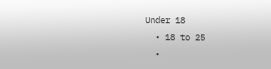Under 18
  • 18 to 25
  •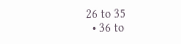26 to 35
  • 36 to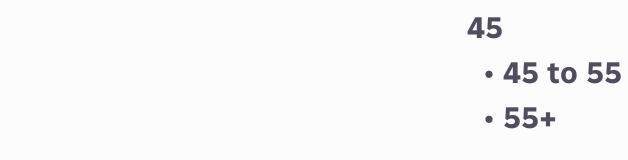45
  • 45 to 55
  • 55+